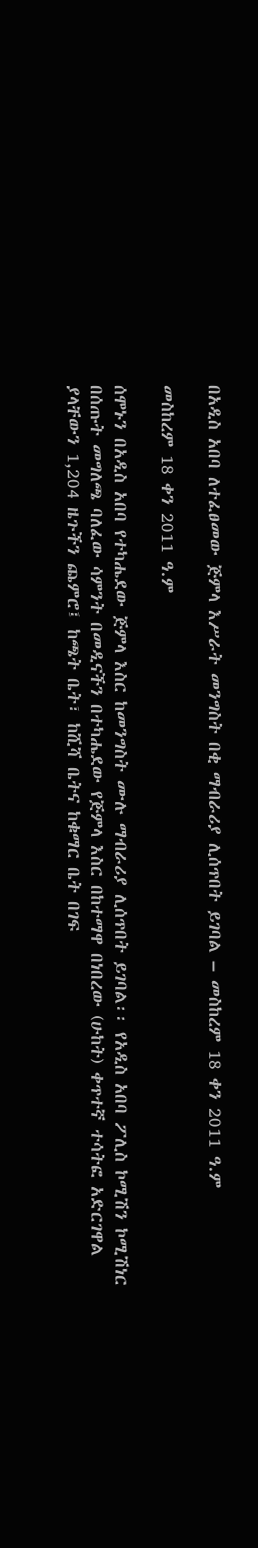በአዲስ አበባ ለተፈፀመው ጅምላ እሥራት መንግስት በቂ ማብራሪያ ሊሰጥበት ይገባል – መስከረም 18 ቀን 2011 ዓ.ም

መስከረም 18 ቀን 2011 ዓ.ም

ሰሞኑን በአዲስ አበባ የተካሔደው ጅምላ እስር ከመንግስት ሙሉ ማብራሪያ ሊሰጥበት ይገባል፡፡ የአዲስ አበባ ፖሊስ ኮሚሽን ኮሚሽነር በሰጡት መግለጫ ባለፈው ሳምንት በመዲናችን በተካሔደው የጅምላ እስር በከተማዋ በነበረው (ሁከት) ቀጥተኛ ተሳትፎ አድርገዋል ያላቸውን 1,204 ዜጉችን ጨምሮ፤ ከጫት ቤት፣ ከሺሻ ቤትና ከቁማር ቤት በገፍ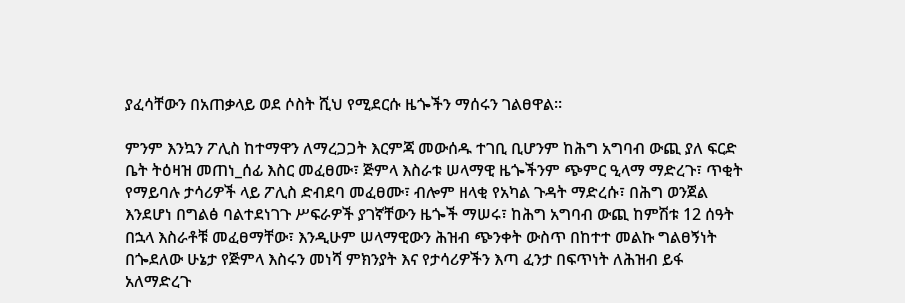ያፈሳቸውን በአጠቃላይ ወደ ሶስት ሺህ የሚደርሱ ዜጐችን ማሰሩን ገልፀዋል።

ምንም እንኳን ፖሊስ ከተማዋን ለማረጋጋት እርምጃ መውሰዱ ተገቢ ቢሆንም ከሕግ አግባብ ውጪ ያለ ፍርድ ቤት ትዕዛዝ መጠነ_ሰፊ እስር መፈፀሙ፣ ጅምላ እስራቱ ሠላማዊ ዜጐችንም ጭምር ዒላማ ማድረጉ፣ ጥቂት የማይባሉ ታሳሪዎች ላይ ፖሊስ ድብደባ መፈፀሙ፣ ብሎም ዘላቂ የአካል ጉዳት ማድረሱ፣ በሕግ ወንጀል እንደሆነ በግልፅ ባልተደነገጉ ሥፍራዎች ያገኛቸውን ዜጐች ማሠሩ፣ ከሕግ አግባብ ውጪ ከምሽቱ 12 ሰዓት በኋላ እስራቶቹ መፈፀማቸው፣ እንዲሁም ሠላማዊውን ሕዝብ ጭንቀት ውስጥ በከተተ መልኩ ግልፀኝነት በጐደለው ሁኔታ የጅምላ እስሩን መነሻ ምክንያት እና የታሳሪዎችን እጣ ፈንታ በፍጥነት ለሕዝብ ይፋ አለማድረጉ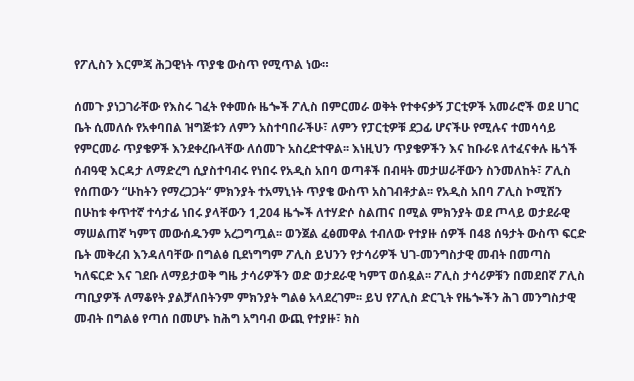የፖሊስን እርምጃ ሕጋዊነት ጥያቄ ውስጥ የሚጥል ነው።

ሰመጉ ያነጋገራቸው የእስሩ ገፈት የቀመሱ ዜጐች ፖሊስ በምርመራ ወቅት የተቀናቃኝ ፓርቲዎች አመራሮች ወደ ሀገር ቤት ሲመለሱ የአቀባበል ዝግጅቱን ለምን አስተባበራችሁ፣ ለምን የፓርቲዎቹ ደጋፊ ሆናችሁ የሚሉና ተመሳሳይ የምርመራ ጥያቄዎች እንደቀረቡላቸው ለሰመጉ አስረድተዋል፡፡ እነዚህን ጥያቄዎችን እና ከቡራዩ ለተፈናቀሉ ዜጎች ሰብዓዊ እርዳታ ለማድረግ ሲያስተባብሩ የነበሩ የአዲስ አበባ ወጣቶች በብዛት መታሠራቸውን ስንመለከት፣ ፖሊስ የሰጠውን “ሁከትን የማረጋጋት“ ምክንያት ተአማኒነት ጥያቄ ውስጥ አስገብቶታል፡፡ የአዲስ አበባ ፖሊስ ኮሚሽን በሁከቱ ቀጥተኛ ተሳታፊ ነበሩ ያላቸውን 1,204 ዜጐች ለተሃድሶ ስልጠና በሚል ምክንያት ወደ ጦላይ ወታደራዊ ማሠልጠኛ ካምፕ መውሰዱንም አረጋግጧል፡፡ ወንጀል ፈፅመዋል ተብለው የተያዙ ሰዎች በ48 ሰዓታት ውስጥ ፍርድ ቤት መቅረብ እንዳለባቸው በግልፅ ቢደነግግም ፖሊስ ይህንን የታሳሪዎች ህገ-መንግስታዊ መብት በመጣስ ካለፍርድ እና ገደቡ ለማይታወቅ ግዜ ታሳሪዎችን ወድ ወታደራዊ ካምፕ ወሰዷል፡፡ ፖሊስ ታሳሪዎቹን በመደበኛ ፖሊስ ጣቢያዎች ለማቆየት ያልቻለበትንም ምክንያት ግልፅ አላደረገም፡፡ ይህ የፖሊስ ድርጊት የዜጐችን ሕገ መንግስታዊ መብት በግልፅ የጣሰ በመሆኑ ከሕግ አግባብ ውጪ የተያዙ፣ ክስ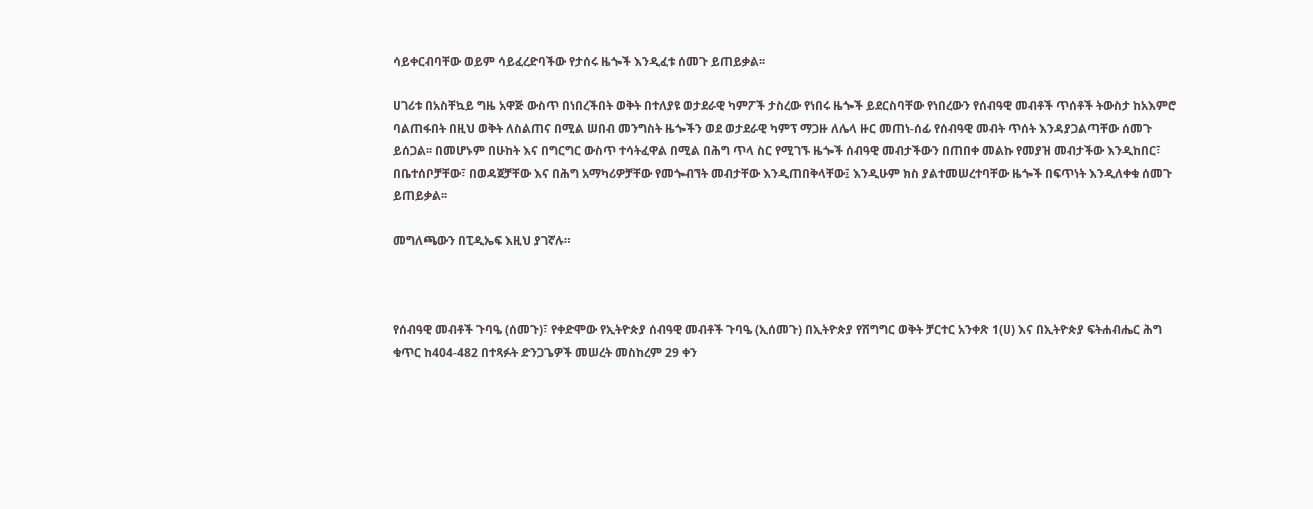ሳይቀርብባቸው ወይም ሳይፈረድባችው የታሰሩ ዜጐች እንዲፈቱ ሰመጉ ይጠይቃል፡፡

ሀገሪቱ በአስቸኳይ ግዜ አዋጅ ውስጥ በነበረችበት ወቅት በተለያዩ ወታደራዊ ካምፖች ታስረው የነበሩ ዜጐች ይደርስባቸው የነበረውን የሰብዓዊ መብቶች ጥሰቶች ትውስታ ከአእምሮ ባልጠፋበት በዚህ ወቅት ለስልጠና በሚል ሠበብ መንግስት ዜጐችን ወደ ወታደራዊ ካምፕ ማጋዙ ለሌላ ዙር መጠነ-ሰፊ የሰብዓዊ መብት ጥሰት እንዳያጋልጣቸው ሰመጉ ይሰጋል፡፡ በመሆኑም በሁከት እና በግርግር ውስጥ ተሳትፈዋል በሚል በሕግ ጥላ ስር የሚገኙ ዜጐች ሰብዓዊ መብታችውን በጠበቀ መልኩ የመያዝ መብታችው እንዲከበር፣ በቤተሰቦቻቸው፣ በወዳጀቻቸው እና በሕግ አማካሪዎቻቸው የመጐብኘት መብታቸው እንዲጠበቅላቸው፤ እንዲሁም ክስ ያልተመሠረተባቸው ዜጐች በፍጥነት እንዲለቀቁ ሰመጉ ይጠይቃል፡፡

መግለጫውን በፒዲኤፍ እዚህ ያገኛሉ።



የሰብዓዊ መብቶች ጉባዔ (ሰመጉ)፣ የቀድሞው የኢትዮጵያ ሰብዓዊ መብቶች ጉባዔ (ኢሰመጉ) በኢትዮጵያ የሽግግር ወቅት ቻርተር አንቀጽ 1(ሀ) እና በኢትዮጵያ ፍትሐብሔር ሕግ ቁጥር ከ404-482 በተጻፉት ድንጋጌዎች መሠረት መስከረም 29 ቀን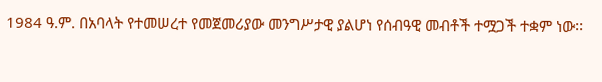1984 ዓ.ም. በአባላት የተመሠረተ የመጀመሪያው መንግሥታዊ ያልሆነ የሰብዓዊ መብቶች ተሟጋች ተቋም ነው፡፡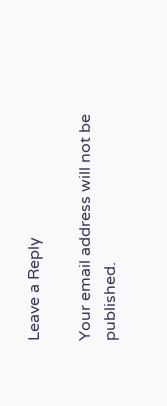Leave a Reply

Your email address will not be published.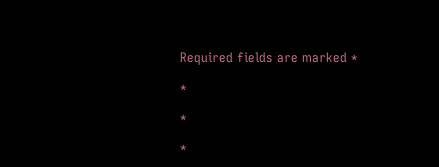Required fields are marked *

*

*

*